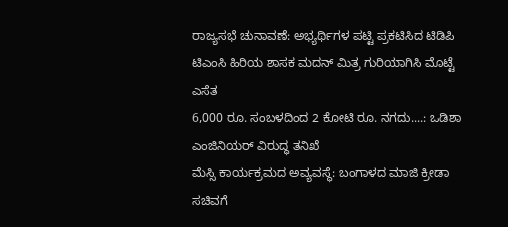ರಾಜ್ಯಸಭೆ ಚುನಾವಣೆ: ಅಭ್ಯರ್ಥಿಗಳ ಪಟ್ಟಿ ಪ್ರಕಟಿಸಿದ ಟಿಡಿಪಿ
ಟಿಎಂಸಿ ಹಿರಿಯ ಶಾಸಕ ಮದನ್ ಮಿತ್ರ ಗುರಿಯಾಗಿಸಿ ಮೊಟ್ಟೆ ಎಸೆತ
6,000 ರೂ. ಸಂಬಳದಿಂದ 2 ಕೋಟಿ ರೂ. ನಗದು....: ಒಡಿಶಾ ಎಂಜಿನಿಯರ್ ವಿರುದ್ಧ ತನಿಖೆ
ಮೆಸ್ಸಿ ಕಾರ್ಯಕ್ರಮದ ಅವ್ಯವಸ್ಥೆ: ಬಂಗಾಳದ ಮಾಜಿ ಕ್ರೀಡಾ ಸಚಿವಗೆ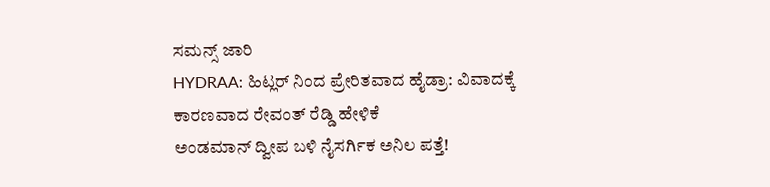ಸಮನ್ಸ್ ಜಾರಿ
HYDRAA: ಹಿಟ್ಲರ್ ನಿಂದ ಪ್ರೇರಿತವಾದ ಹೈಡ್ರಾ: ವಿವಾದಕ್ಕೆ ಕಾರಣವಾದ ರೇವಂತ್ ರೆಡ್ಡಿ ಹೇಳಿಕೆ
ಅಂಡಮಾನ್ ದ್ವೀಪ ಬಳಿ ನೈಸರ್ಗಿಕ ಅನಿಲ ಪತ್ತೆ!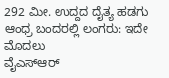292 ಮೀ. ಉದ್ದದ ದೈತ್ಯ ಹಡಗು ಆಂಧ್ರ ಬಂದರಲ್ಲಿ ಲಂಗರು: ಇದೇ ಮೊದಲು
ವೈಎಸ್ಆರ್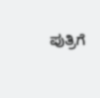ಪುತ್ರಿಗೆ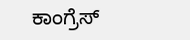ಕಾಂಗ್ರೆಸ್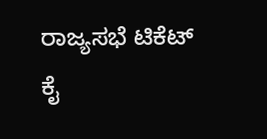ರಾಜ್ಯಸಭೆ ಟಿಕೆಟ್ ಕೈ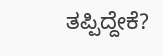ತಪ್ಪಿದ್ದೇಕೆ?